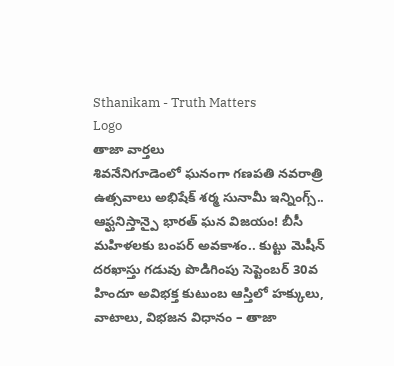Sthanikam - Truth Matters
Logo
తాజా వార్తలు
శివనేనిగూడెంలో ఘనంగా గణపతి నవరాత్రి ఉత్సవాలు అభిషేక్ శర్మ సునామీ ఇన్నింగ్స్.. ఆఫ్ఘనిస్తాన్పై భారత్ ఘన విజయం! బీసీ మహిళలకు బంపర్ అవకాశం.. కుట్టు మెషీన్ దరఖాస్తు గడువు పొడిగింపు సెప్టెంబర్ 30వ హిందూ అవిభక్త కుటుంబ ఆస్తిలో హక్కులు, వాటాలు, విభజన విధానం – తాజా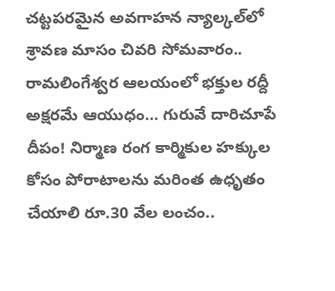చట్టపరమైన అవగాహన న్యాల్కల్‌లో శ్రావణ మాసం చివరి సోమవారం.. రామలింగేశ్వర ఆలయంలో భక్తుల రద్దీ అక్షరమే ఆయుధం… గురువే దారిచూపే దీపం! నిర్మాణ రంగ కార్మికుల హక్కుల కోసం పోరాటాలను మరింత ఉధృతం చేయాలి రూ.30 వేల లంచం..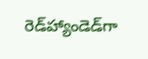రెడ్‌హ్యాండెడ్‌గా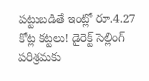పట్టుబడితే ఇంట్లో రూ.4.27 కోట్ల కట్టలు! డైరెక్ట్ సెల్లింగ్ పరిశ్రమకు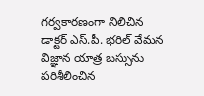గర్వకారణంగా నిలిచిన డాక్టర్ ఎస్.పీ. భరిల్ వేమన విజ్ఞాన యాత్ర బస్సును పరిశీలించిన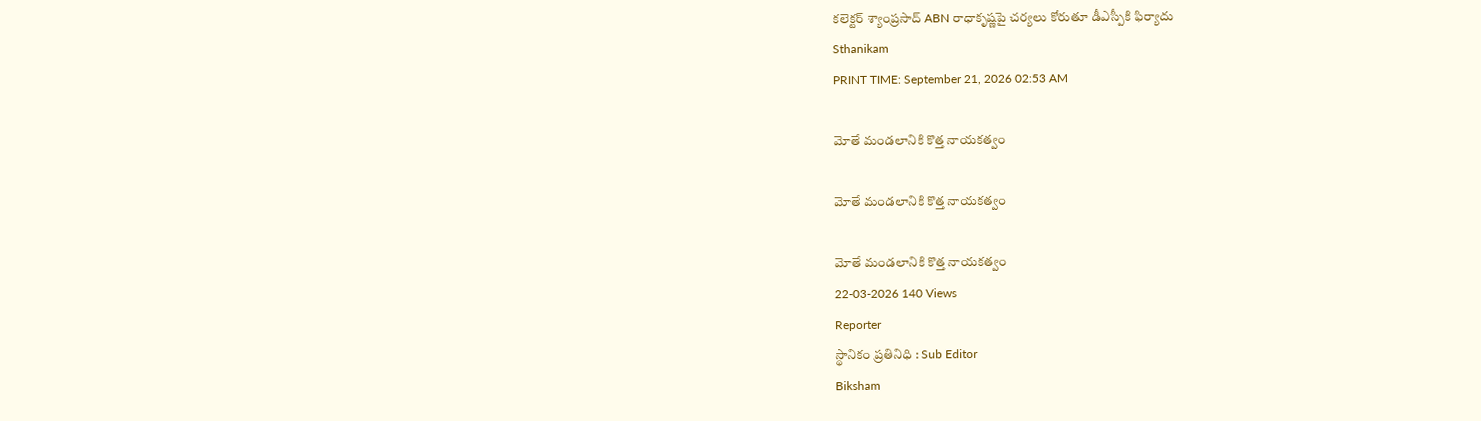కలెక్టర్ శ్యాంప్రసాద్ ABN రాధాకృష్ణపై చర్యలు కోరుతూ డీఎస్పీకి ఫిర్యాదు
Sthanikam
PRINT TIME: September 21, 2026 02:53 AM

మోతే మండలానికి కొత్త నాయకత్వం

మోతే మండలానికి కొత్త నాయకత్వం

మోతే మండలానికి కొత్త నాయకత్వం
22-03-2026 140 Views
Reporter
స్థానికం ప్రతినిధి : Sub Editor
Biksham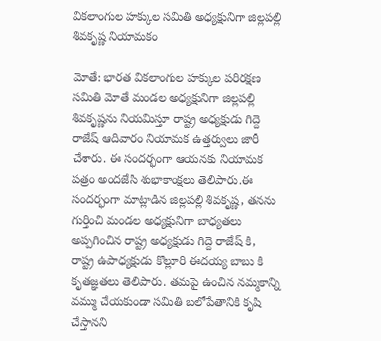వికలాంగుల హక్కుల సమితి అధ్యక్షునిగా జిల్లపల్లి శివకృష్ణ నియామకం

మోతే: భారత వికలాంగుల హక్కుల పరిరక్షణ సమితి మోతే మండల అధ్యక్షునిగా జిల్లపల్లి శివకృష్ణను నియమిస్తూ రాష్ట్ర అధ్యక్షుడు గిద్దె రాజేష్ ఆదివారం నియామక ఉత్తర్వులు జారీ చేశారు. ఈ సందర్భంగా ఆయనకు నియామక పత్రం అందజేసి శుభాకాంక్షలు తెలిపారు.ఈ సందర్భంగా మాట్లాడిన జిల్లపల్లి శివకృష్ణ, తనను గుర్తించి మండల అధ్యక్షునిగా బాధ్యతలు అప్పగించిన రాష్ట్ర అధ్యక్షుడు గిద్దె రాజేష్ కి, రాష్ట్ర ఉపాధ్యక్షుడు కొల్లూరి ఈదయ్య బాబు కి కృతజ్ఞతలు తెలిపారు. తమపై ఉంచిన నమ్మకాన్ని వమ్ము చేయకుండా సమితి బలోపేతానికి కృషి చేస్తానని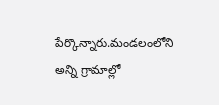పేర్కొన్నారు.మండలంలోని అన్ని గ్రామాల్లో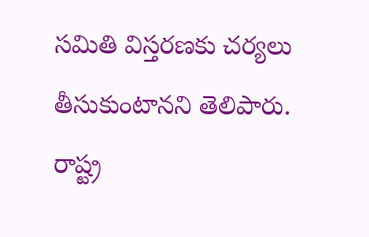సమితి విస్తరణకు చర్యలు తీసుకుంటానని తెలిపారు. రాష్ట్ర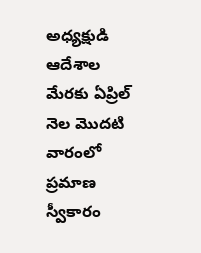అధ్యక్షుడి ఆదేశాల మేరకు ఏప్రిల్ నెల మొదటి వారంలో ప్రమాణ స్వీకారం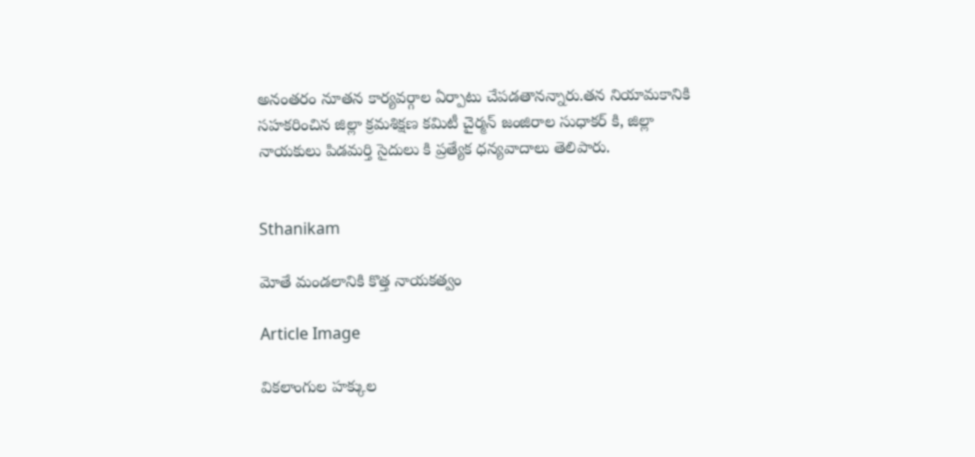అనంతరం నూతన కార్యవర్గాల ఏర్పాటు చేపడతానన్నారు.తన నియామకానికి సహకరించిన జిల్లా క్రమశిక్షణ కమిటీ చైర్మన్ జంజిరాల సుధాకర్ కి, జిల్లా నాయకులు పిడమర్తి సైదులు కి ప్రత్యేక ధన్యవాదాలు తెలిపారు.


Sthanikam

మోతే మండలానికి కొత్త నాయకత్వం

Article Image

వికలాంగుల హక్కుల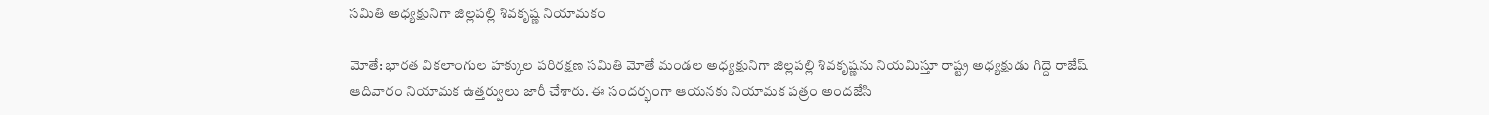సమితి అధ్యక్షునిగా జిల్లపల్లి శివకృష్ణ నియామకం

మోతే: భారత వికలాంగుల హక్కుల పరిరక్షణ సమితి మోతే మండల అధ్యక్షునిగా జిల్లపల్లి శివకృష్ణను నియమిస్తూ రాష్ట్ర అధ్యక్షుడు గిద్దె రాజేష్ ఆదివారం నియామక ఉత్తర్వులు జారీ చేశారు. ఈ సందర్భంగా ఆయనకు నియామక పత్రం అందజేసి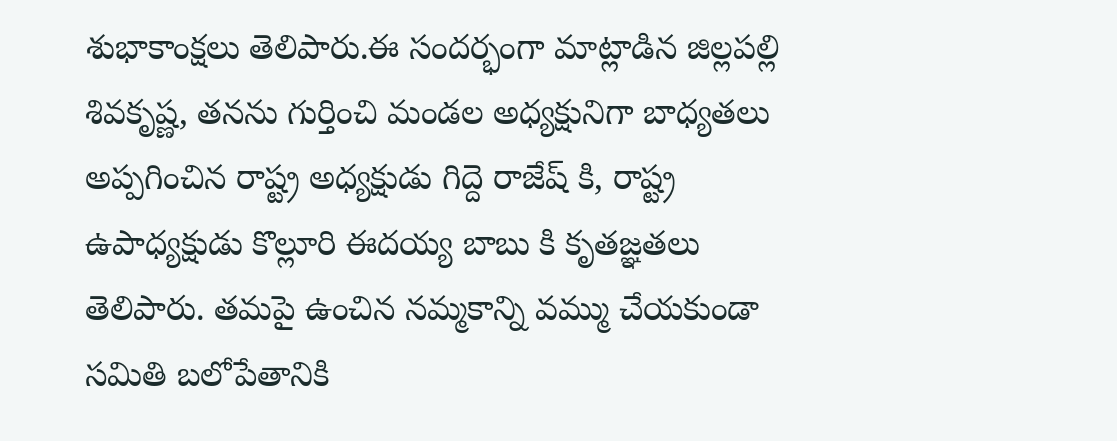శుభాకాంక్షలు తెలిపారు.ఈ సందర్భంగా మాట్లాడిన జిల్లపల్లి శివకృష్ణ, తనను గుర్తించి మండల అధ్యక్షునిగా బాధ్యతలు అప్పగించిన రాష్ట్ర అధ్యక్షుడు గిద్దె రాజేష్ కి, రాష్ట్ర ఉపాధ్యక్షుడు కొల్లూరి ఈదయ్య బాబు కి కృతజ్ఞతలు తెలిపారు. తమపై ఉంచిన నమ్మకాన్ని వమ్ము చేయకుండా సమితి బలోపేతానికి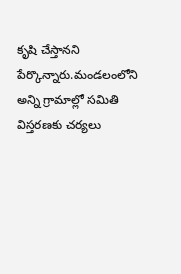కృషి చేస్తానని పేర్కొన్నారు.మండలంలోని అన్ని గ్రామాల్లో సమితి విస్తరణకు చర్యలు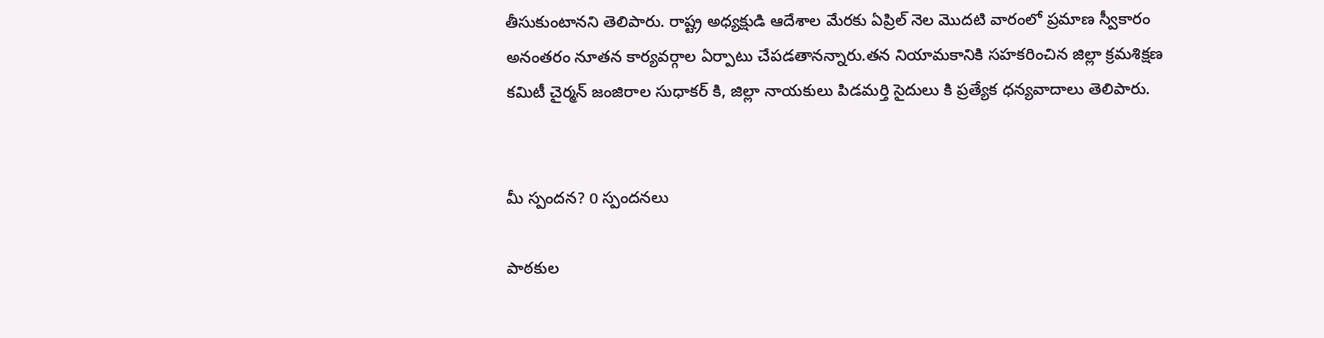తీసుకుంటానని తెలిపారు. రాష్ట్ర అధ్యక్షుడి ఆదేశాల మేరకు ఏప్రిల్ నెల మొదటి వారంలో ప్రమాణ స్వీకారం అనంతరం నూతన కార్యవర్గాల ఏర్పాటు చేపడతానన్నారు.తన నియామకానికి సహకరించిన జిల్లా క్రమశిక్షణ కమిటీ చైర్మన్ జంజిరాల సుధాకర్ కి, జిల్లా నాయకులు పిడమర్తి సైదులు కి ప్రత్యేక ధన్యవాదాలు తెలిపారు.


మీ స్పందన? 0 స్పందనలు

పాఠకుల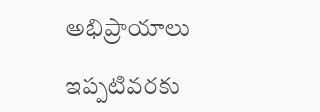అభిప్రాయాలు

ఇప్పటివరకు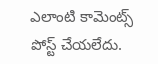ఎలాంటి కామెంట్స్ పోస్ట్ చేయలేదు.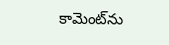కామెంట్‌ను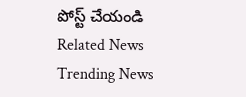పోస్ట్ చేయండి
Related News
Trending News